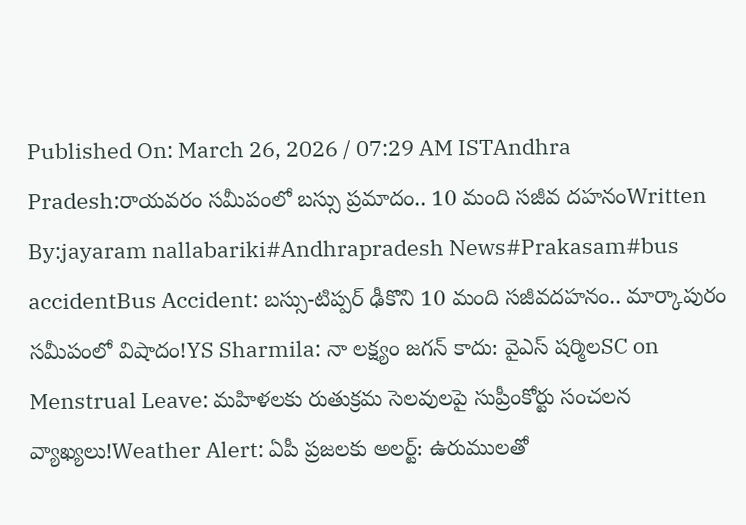Published On: March 26, 2026 / 07:29 AM ISTAndhra Pradesh:రాయవరం సమీపంలో బస్సు ప్రమాదం.. 10 మంది సజీవ దహనంWritten By:jayaram nallabariki#Andhrapradesh News#Prakasam#bus accidentBus Accident: బస్సు-టిప్పర్ ఢీకొని 10 మంది సజీవదహనం.. మార్కాపురం సమీపంలో విషాదం!YS Sharmila: నా లక్ష్యం జగన్ కాదు: వైఎస్ షర్మిలSC on Menstrual Leave: మహిళలకు రుతుక్రమ సెలవులపై సుప్రీంకోర్టు సంచలన వ్యాఖ్యలు!Weather Alert: ఏపీ ప్రజలకు అలర్ట్: ఉరుములతో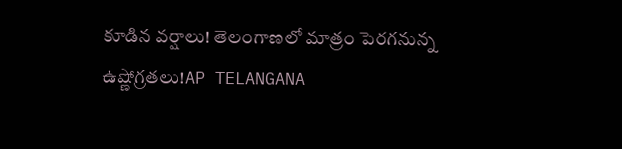కూడిన వర్షాలు! తెలంగాణలో మాత్రం పెరగనున్న ఉష్ణోగ్రతలు!AP TELANGANA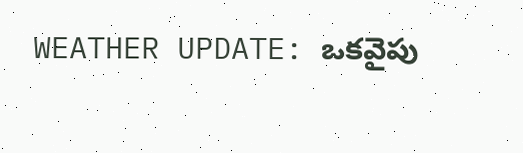WEATHER UPDATE: ఒకవైపు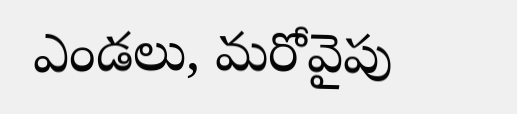ఎండలు, మరోవైపు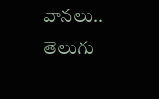వానలు.. తెలుగు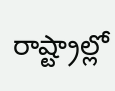రాష్ట్రాల్లో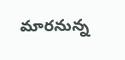మారనున్న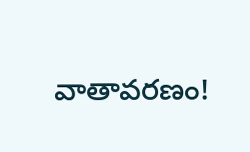వాతావరణం!